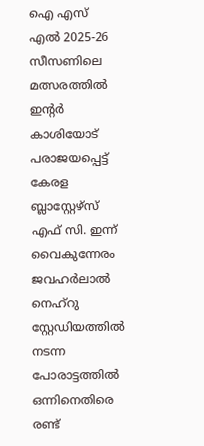ഐ എസ് എൽ 2025-26 സീസണിലെ മത്സരത്തിൽ ഇന്റർ കാശിയോട് പരാജയപ്പെട്ട് കേരള ബ്ലാസ്റ്റേഴ്സ് എഫ് സി. ഇന്ന് വൈകുന്നേരം ജവഹർലാൽ നെഹ്റു സ്റ്റേഡിയത്തിൽ നടന്ന പോരാട്ടത്തിൽ ഒന്നിനെതിരെ രണ്ട്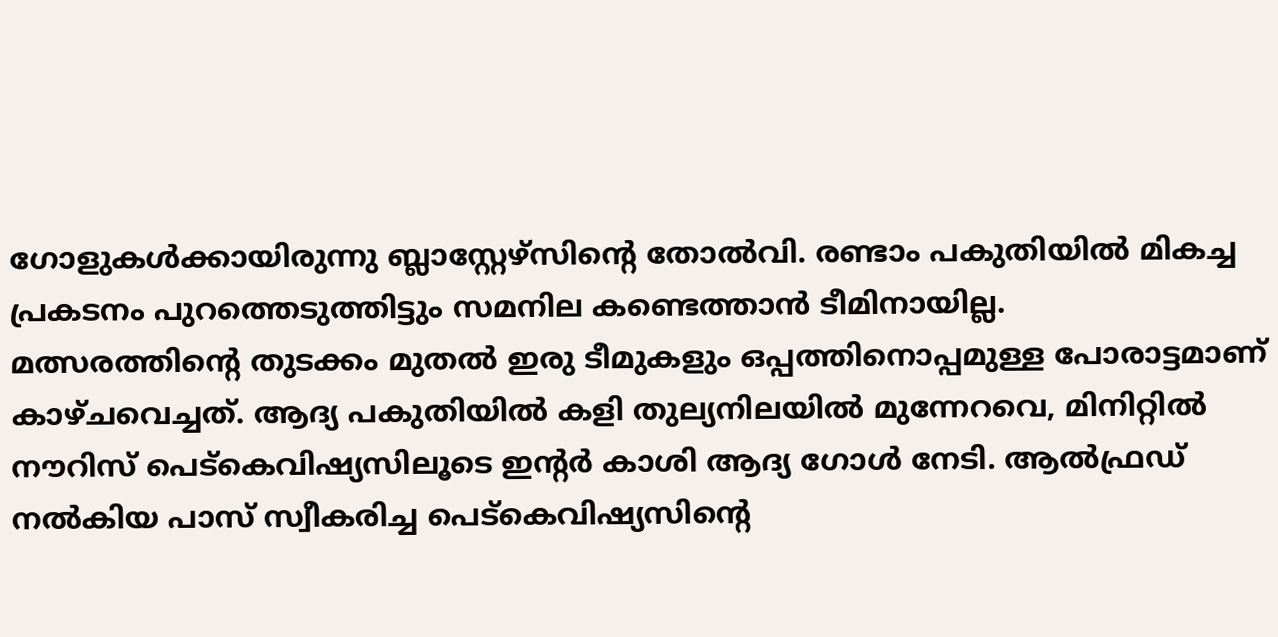ഗോളുകൾക്കായിരുന്നു ബ്ലാസ്റ്റേഴ്സിന്റെ തോൽവി. രണ്ടാം പകുതിയിൽ മികച്ച പ്രകടനം പുറത്തെടുത്തിട്ടും സമനില കണ്ടെത്താൻ ടീമിനായില്ല.
മത്സരത്തിന്റെ തുടക്കം മുതൽ ഇരു ടീമുകളും ഒപ്പത്തിനൊപ്പമുള്ള പോരാട്ടമാണ് കാഴ്ചവെച്ചത്. ആദ്യ പകുതിയിൽ കളി തുല്യനിലയിൽ മുന്നേറവെ, മിനിറ്റിൽ നൗറിസ് പെട്കെവിഷ്യസിലൂടെ ഇന്റർ കാശി ആദ്യ ഗോൾ നേടി. ആൽഫ്രഡ് നൽകിയ പാസ് സ്വീകരിച്ച പെട്കെവിഷ്യസിന്റെ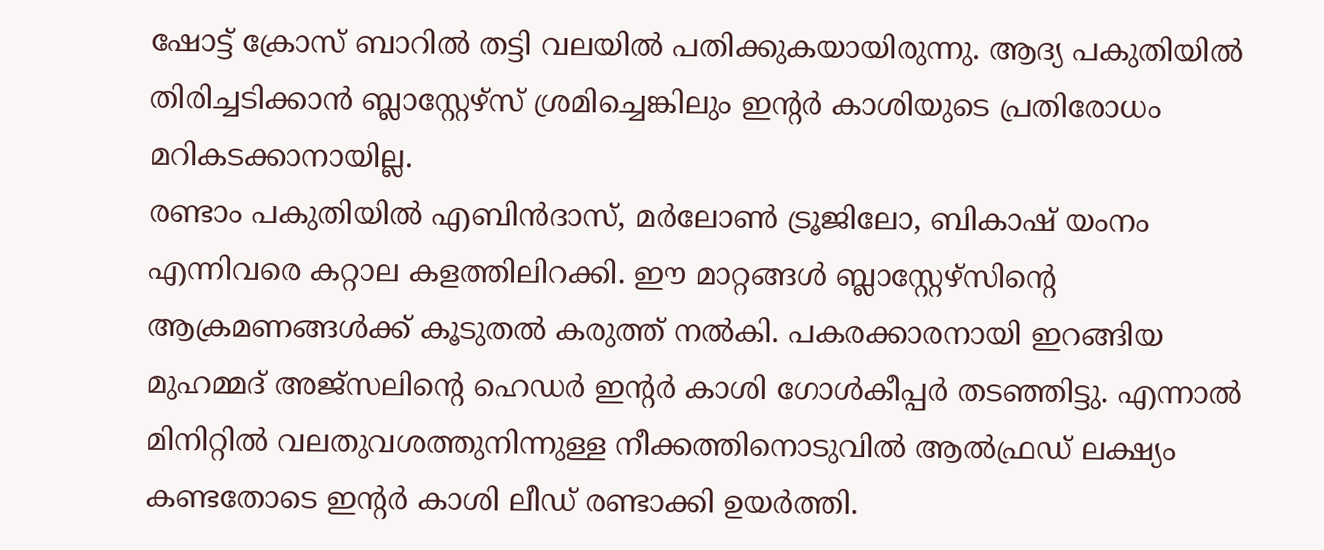ഷോട്ട് ക്രോസ് ബാറിൽ തട്ടി വലയിൽ പതിക്കുകയായിരുന്നു. ആദ്യ പകുതിയിൽ തിരിച്ചടിക്കാൻ ബ്ലാസ്റ്റേഴ്സ് ശ്രമിച്ചെങ്കിലും ഇന്റർ കാശിയുടെ പ്രതിരോധം മറികടക്കാനായില്ല.
രണ്ടാം പകുതിയിൽ എബിൻദാസ്, മർലോൺ ട്രൂജിലോ, ബികാഷ് യംനം എന്നിവരെ കറ്റാല കളത്തിലിറക്കി. ഈ മാറ്റങ്ങൾ ബ്ലാസ്റ്റേഴ്സിന്റെ ആക്രമണങ്ങൾക്ക് കൂടുതൽ കരുത്ത് നൽകി. പകരക്കാരനായി ഇറങ്ങിയ മുഹമ്മദ് അജ്സലിന്റെ ഹെഡർ ഇന്റർ കാശി ഗോൾകീപ്പർ തടഞ്ഞിട്ടു. എന്നാൽ മിനിറ്റിൽ വലതുവശത്തുനിന്നുള്ള നീക്കത്തിനൊടുവിൽ ആൽഫ്രഡ് ലക്ഷ്യം കണ്ടതോടെ ഇന്റർ കാശി ലീഡ് രണ്ടാക്കി ഉയർത്തി.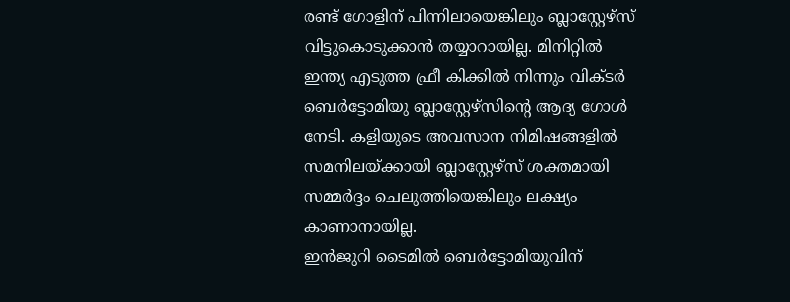രണ്ട് ഗോളിന് പിന്നിലായെങ്കിലും ബ്ലാസ്റ്റേഴ്സ് വിട്ടുകൊടുക്കാൻ തയ്യാറായില്ല. മിനിറ്റിൽ ഇന്ത്യ എടുത്ത ഫ്രീ കിക്കിൽ നിന്നും വിക്ടർ ബെർട്ടോമിയു ബ്ലാസ്റ്റേഴ്സിന്റെ ആദ്യ ഗോൾ നേടി. കളിയുടെ അവസാന നിമിഷങ്ങളിൽ സമനിലയ്ക്കായി ബ്ലാസ്റ്റേഴ്സ് ശക്തമായി സമ്മർദ്ദം ചെലുത്തിയെങ്കിലും ലക്ഷ്യം കാണാനായില്ല.
ഇൻജുറി ടൈമിൽ ബെർട്ടോമിയുവിന്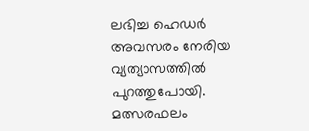ലഭിച്ച ഹെഡർ അവസരം നേരിയ വ്യത്യാസത്തിൽ പുറത്തുപോയി.
മത്സരഫലം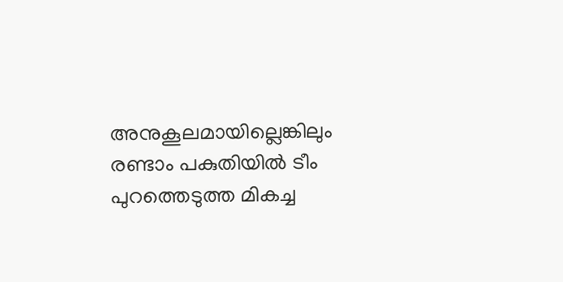അനുകൂലമായില്ലെങ്കിലും രണ്ടാം പകുതിയിൽ ടീം പുറത്തെടുത്ത മികച്ച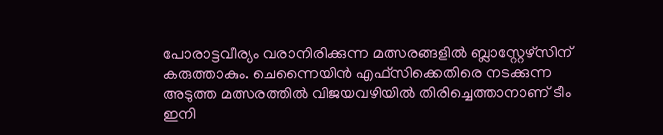പോരാട്ടവീര്യം വരാനിരിക്കുന്ന മത്സരങ്ങളിൽ ബ്ലാസ്റ്റേഴ്സിന് കരുത്താകും. ചെന്നൈയിൻ എഫ്സിക്കെതിരെ നടക്കുന്ന അടുത്ത മത്സരത്തിൽ വിജയവഴിയിൽ തിരിച്ചെത്താനാണ് ടീം ഇനി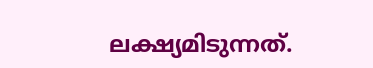ലക്ഷ്യമിടുന്നത്.